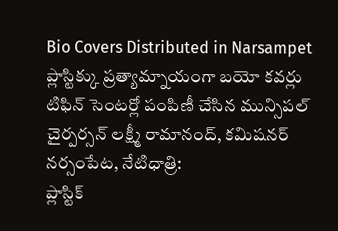Bio Covers Distributed in Narsampet
ప్లాస్టిక్కు ప్రత్యామ్నాయంగా బయో కవర్లు
టిఫిన్ సెంటర్లో పంపిణీ చేసిన మున్సిపల్ చైర్పర్సన్ లక్ష్మీ రామానంద్, కమిషనర్
నర్సంపేట, నేటిధాత్రి:
ప్లాస్టిక్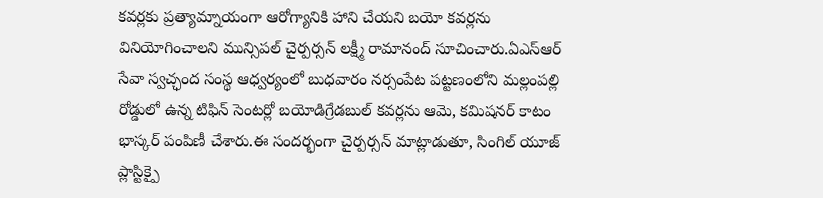కవర్లకు ప్రత్యామ్నాయంగా ఆరోగ్యానికి హాని చేయని బయో కవర్లను వినియోగించాలని మున్సిపల్ చైర్పర్సన్ లక్ష్మీ రామానంద్ సూచించారు.ఏఎస్ఆర్ సేవా స్వచ్ఛంద సంస్థ ఆధ్వర్యంలో బుధవారం నర్సంపేట పట్టణంలోని మల్లంపల్లి రోడ్డులో ఉన్న టిఫిన్ సెంటర్లో బయోడిగ్రేడబుల్ కవర్లను ఆమె, కమిషనర్ కాటం భాస్కర్ పంపిణీ చేశారు.ఈ సందర్భంగా చైర్పర్సన్ మాట్లాడుతూ, సింగిల్ యూజ్ ప్లాస్టిక్పై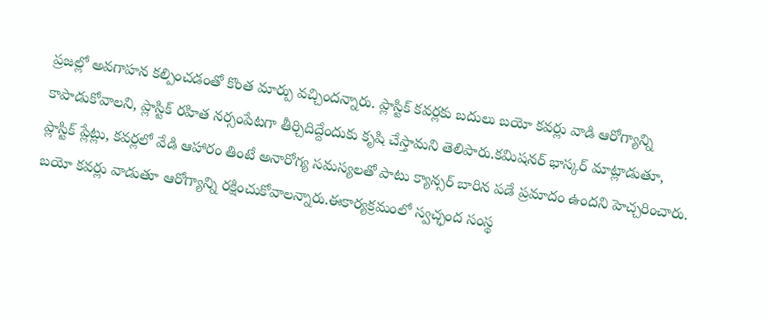ప్రజల్లో అవగాహన కల్పించడంతో కొంత మార్పు వచ్చిందన్నారు. ప్లాస్టిక్ కవర్లకు బదులు బయో కవర్లు వాడి ఆరోగ్యాన్ని కాపాడుకోవాలని, ప్లాస్టిక్ రహిత నర్సంపేటగా తీర్చిదిద్దేందుకు కృషి చేస్తామని తెలిపారు.కమిషనర్ భాస్కర్ మాట్లాడుతూ, ప్లాస్టిక్ ప్లేట్లు, కవర్లలో వేడి ఆహారం తింటే అనారోగ్య సమస్యలతో పాటు క్యాన్సర్ బారిన పడే ప్రమాదం ఉందని హెచ్చరించారు. బయో కవర్లు వాడుతూ ఆరోగ్యాన్ని రక్షించుకోవాలన్నారు.ఈకార్యక్రమంలో స్వచ్ఛంద సంస్థ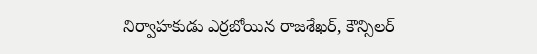నిర్వాహకుడు ఎర్రబోయిన రాజశేఖర్, కౌన్సిలర్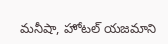మనీషా, హోటల్ యజమాని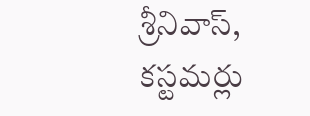శ్రీనివాస్, కస్టమర్లు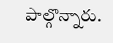పాల్గొన్నారు.